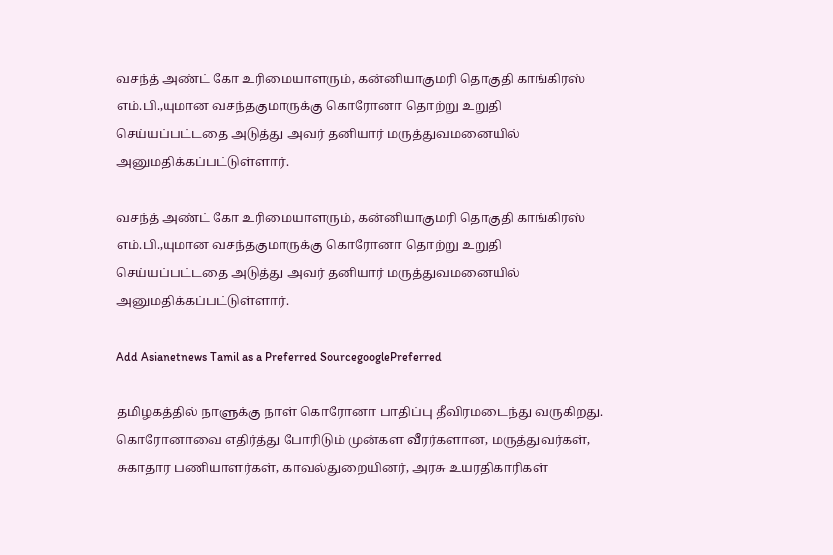வசந்த் அண்ட் கோ உரிமையாளரும், கன்னியாகுமரி தொகுதி காங்கிரஸ் எம்.பி.,யுமான வசந்தகுமாருக்கு கொரோனா தொற்று உறுதி செய்யப்பட்டதை அடுத்து அவர் தனியார் மருத்துவமனையில் அனுமதிக்கப்பட்டுள்ளார்.

வசந்த் அண்ட் கோ உரிமையாளரும், கன்னியாகுமரி தொகுதி காங்கிரஸ் எம்.பி.,யுமான வசந்தகுமாருக்கு கொரோனா தொற்று உறுதி செய்யப்பட்டதை அடுத்து அவர் தனியார் மருத்துவமனையில் அனுமதிக்கப்பட்டுள்ளார்.

Add Asianetnews Tamil as a Preferred SourcegooglePreferred

தமிழகத்தில் நாளுக்கு நாள் கொரோனா பாதிப்பு தீவிரமடைந்து வருகிறது. கொரோனாவை எதிர்த்து போரிடும் முன்கள வீரர்களான, மருத்துவர்கள், சுகாதார பணியாளர்கள், காவல்துறையினர், அரசு உயரதிகாரிகள்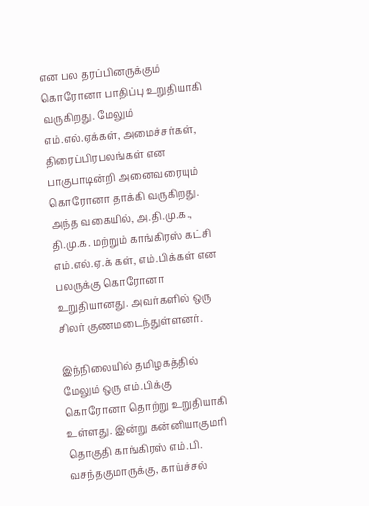என பல தரப்பினருக்கும் கொரோனா பாதிப்பு உறுதியாகி வருகிறது. மேலும் எம்.எல்.ஏக்கள், அமைச்சர்கள், திரைப்பிரபலங்கள் என பாகுபாடின்றி அனைவரையும் கொரோனா தாக்கி வருகிறது. அந்த வகையில், அ.தி.மு.க., தி.மு.க. மற்றும் காங்கிரஸ் கட்சி எம்.எல்.ஏ.க் கள், எம்.பிக்கள் என பலருக்கு கொரோனா உறுதியானது. அவர்களில் ஒரு சிலர் குணமடைந்துள்ளனர்.

இந்நிலையில் தமிழகத்தில் மேலும் ஒரு எம்.பிக்கு கொரோனா தொற்று உறுதியாகி உள்ளது. இன்று கன்னியாகுமரி தொகுதி காங்கிரஸ் எம்.பி. வசந்தகுமாருக்கு, காய்ச்சல்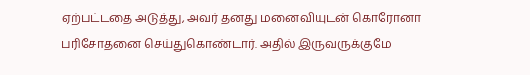ஏற்பட்டதை அடுத்து, அவர் தனது மனைவியுடன் கொரோனா பரிசோதனை செய்துகொண்டார். அதில் இருவருக்குமே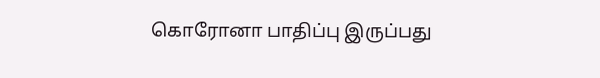கொரோனா பாதிப்பு இருப்பது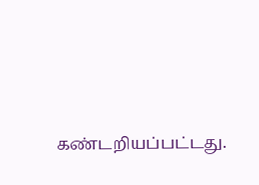கண்டறியப்பட்டது.